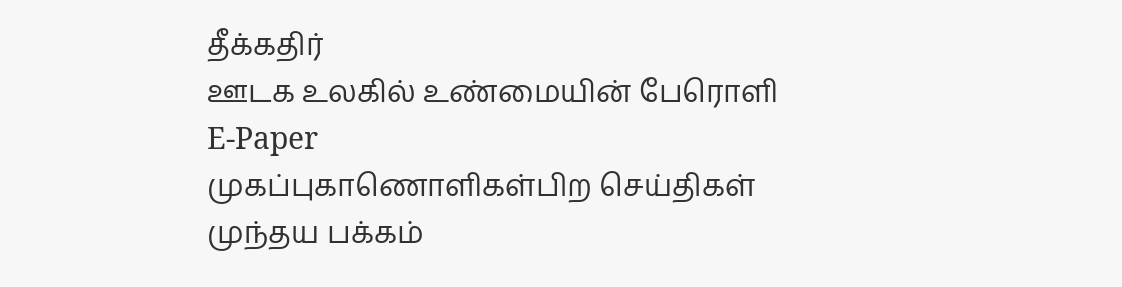தீக்கதிர்
ஊடக உலகில் உண்மையின் பேரொளி
E-Paper
முகப்புகாணொளிகள்பிற செய்திகள்
முந்தய பக்கம்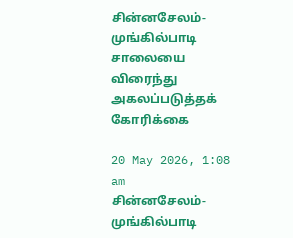சின்னசேலம்-முங்கில்பாடி சாலையை விரைந்து அகலப்படுத்தக் கோரிக்கை

20 May 2026, 1:08 am
சின்னசேலம்-முங்கில்பாடி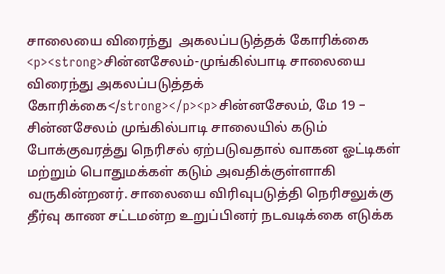சாலையை விரைந்து  அகலப்படுத்தக் கோரிக்கை
<p><strong>சின்னசேலம்-முங்கில்பாடி சாலையை விரைந்து அகலப்படுத்தக் கோரிக்கை</strong></p><p>சின்னசேலம், மே 19 – சின்னசேலம் முங்கில்பாடி சாலையில் கடும் போக்குவரத்து நெரிசல் ஏற்படுவதால் வாகன ஓட்டிகள் மற்றும் பொதுமக்கள் கடும் அவதிக்குள்ளாகி வருகின்றனர். சாலையை விரிவுபடுத்தி நெரிசலுக்கு தீர்வு காண சட்டமன்ற உறுப்பினர் நடவடிக்கை எடுக்க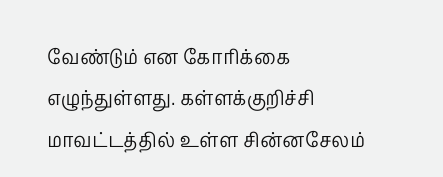வேண்டும் என கோரிக்கை எழுந்துள்ளது. கள்ளக்குறிச்சி மாவட்டத்தில் உள்ள சின்னசேலம்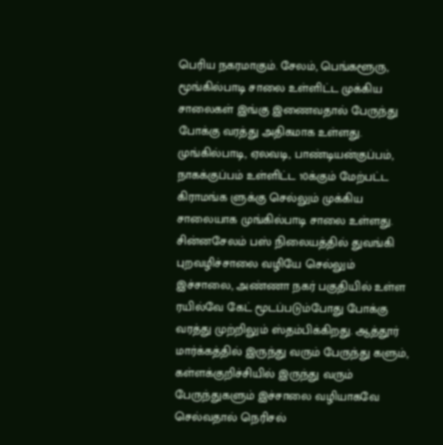பெரிய நகரமாகும். சேலம், பெங்களூரு, மூங்கில்பாடி சாலை உள்ளிட்ட முக்கிய சாலைகள் இங்கு இணைவதால் பேருந்து போக்கு வரத்து அதிகமாக உள்ளது. முங்கில்பாடி, ஏலவடி, பாண்டியன்குப்பம், நாகக்குப்பம் உள்ளிட்ட 10க்கும் மேற்பட்ட கிராமங்க ளுக்கு செல்லும் முக்கிய சாலையாக முங்கில்பாடி சாலை உள்ளது. சின்னசேலம் பஸ் நிலையத்தில் துவங்கி புறவழிச்சாலை வழியே செல்லும் இச்சாலை, அண்ணா நகர் பகுதியில் உள்ள ரயில்வே கேட் மூடப்படும்போது போக்கு வரத்து முற்றிலும் ஸ்தம்பிக்கிறது. ஆத்தூர் மார்க்கத்தில் இருந்து வரும் பேருந்து களும், கள்ளக்குறிச்சியில் இருந்து வரும் பேருந்துகளும் இச்சாலை வழியாகவே செல்வதால் நெரிசல்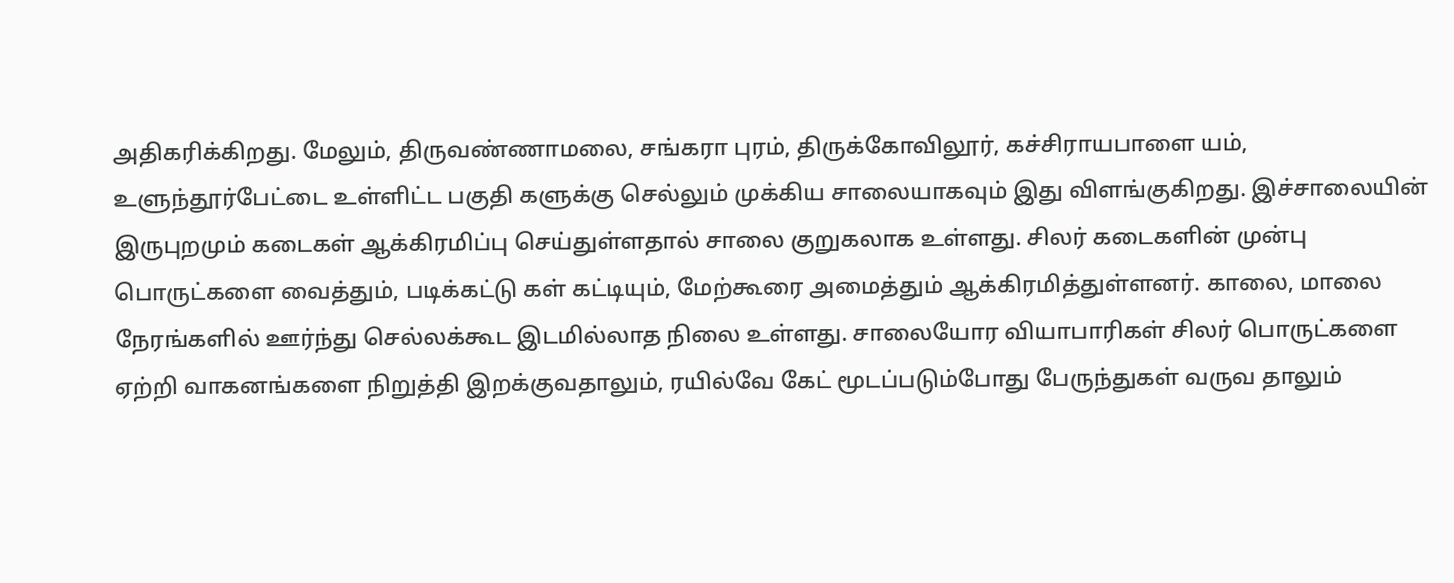அதிகரிக்கிறது. மேலும், திருவண்ணாமலை, சங்கரா புரம், திருக்கோவிலூர், கச்சிராயபாளை யம், உளுந்தூர்பேட்டை உள்ளிட்ட பகுதி களுக்கு செல்லும் முக்கிய சாலையாகவும் இது விளங்குகிறது. இச்சாலையின் இருபுறமும் கடைகள் ஆக்கிரமிப்பு செய்துள்ளதால் சாலை குறுகலாக உள்ளது. சிலர் கடைகளின் முன்பு பொருட்களை வைத்தும், படிக்கட்டு கள் கட்டியும், மேற்கூரை அமைத்தும் ஆக்கிரமித்துள்ளனர். காலை, மாலை நேரங்களில் ஊர்ந்து செல்லக்கூட இடமில்லாத நிலை உள்ளது. சாலையோர வியாபாரிகள் சிலர் பொருட்களை ஏற்றி வாகனங்களை நிறுத்தி இறக்குவதாலும், ரயில்வே கேட் மூடப்படும்போது பேருந்துகள் வருவ தாலும்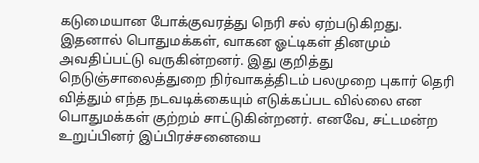கடுமையான போக்குவரத்து நெரி சல் ஏற்படுகிறது. இதனால் பொதுமக்கள், வாகன ஓட்டிகள் தினமும் அவதிப்பட்டு வருகின்றனர். இது குறித்து நெடுஞ்சாலைத்துறை நிர்வாகத்திடம் பலமுறை புகார் தெரி வித்தும் எந்த நடவடிக்கையும் எடுக்கப்பட வில்லை என பொதுமக்கள் குற்றம் சாட்டுகின்றனர். எனவே, சட்டமன்ற உறுப்பினர் இப்பிரச்சனையை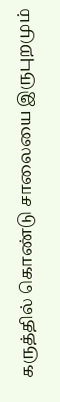கருத்தில் கொண்டு சாலையை இருபுறமும்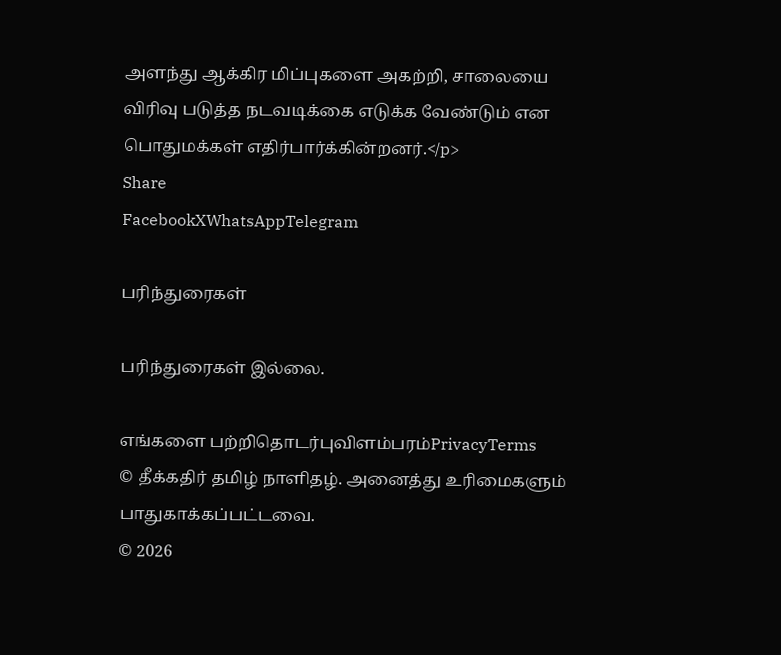அளந்து ஆக்கிர மிப்புகளை அகற்றி, சாலையை விரிவு படுத்த நடவடிக்கை எடுக்க வேண்டும் என பொதுமக்கள் எதிர்பார்க்கின்றனர்.</p>
Share
FacebookXWhatsAppTelegram

பரிந்துரைகள்

பரிந்துரைகள் இல்லை.

எங்களை பற்றிதொடர்புவிளம்பரம்PrivacyTerms
© தீக்கதிர் தமிழ் நாளிதழ். அனைத்து உரிமைகளும் பாதுகாக்கப்பட்டவை.
© 2026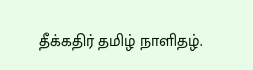தீக்கதிர் தமிழ் நாளிதழ்.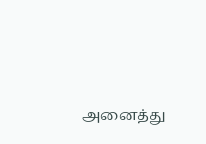அனைத்து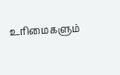உரிமைகளும்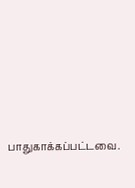பாதுகாக்கப்பட்டவை.